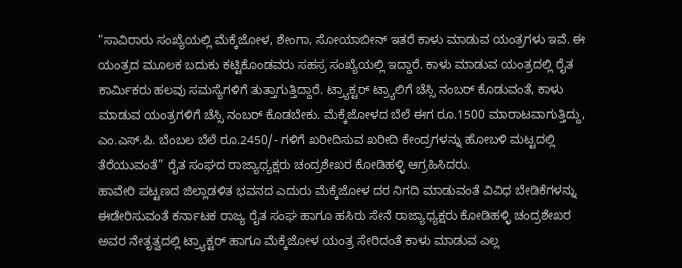“ಸಾವಿರಾರು ಸಂಖ್ಯೆಯಲ್ಲಿ ಮೆಕ್ಕೆಜೋಳ, ಶೇಂಗಾ, ಸೋಯಾಬೀನ್ ಇತರೆ ಕಾಳು ಮಾಡುವ ಯಂತ್ರಗಳು ಇವೆ. ಈ ಯಂತ್ರದ ಮೂಲಕ ಬದುಕು ಕಟ್ಟಿಕೊಂಡವರು ಸಹಸ್ರ ಸಂಖ್ಯೆಯಲ್ಲಿ ಇದ್ದಾರೆ. ಕಾಳು ಮಾಡುವ ಯಂತ್ರದಲ್ಲಿ ರೈತ ಕಾರ್ಮಿಕರು ಹಲವು ಸಮಸ್ಯೆಗಳಿಗೆ ತುತ್ತಾಗುತ್ತಿದ್ದಾರೆ. ಟ್ರ್ಯಾಕ್ಟರ್ ಟ್ರ್ಯಾಲಿಗೆ ಚೆಸ್ಸಿ ನಂಬರ್ ಕೊಡುವಂತೆ, ಕಾಳು ಮಾಡುವ ಯಂತ್ರಗಳಿಗೆ ಚೆಸ್ಸಿ ನಂಬರ್ ಕೊಡಬೇಕು. ಮೆಕ್ಕೆಜೋಳದ ಬೆಲೆ ಈಗ ರೂ.1500 ಮಾರಾಟವಾಗುತ್ತಿದ್ದು, ಎಂ.ಎಸ್.ಪಿ. ಬೆಂಬಲ ಬೆಲೆ ರೂ.2450/- ಗಳಿಗೆ ಖರೀದಿಸುವ ಖರೀದಿ ಕೇಂದ್ರಗಳನ್ನು ಹೋಬಳಿ ಮಟ್ಟದಲ್ಲಿ ತೆರೆಯುವಂತೆ” ರೈತ ಸಂಘದ ರಾಜ್ಯಾಧ್ಯಕ್ಷರು ಚಂದ್ರಶೇಖರ ಕೋಡಿಹಳ್ಳಿ ಆಗ್ರಹಿಸಿದರು.
ಹಾವೇರಿ ಪಟ್ಟಣದ ಜಿಲ್ಲಾಡಳಿತ ಭವನದ ಎದುರು ಮೆಕ್ಕೆಜೋಳ ದರ ನಿಗದಿ ಮಾಡುವಂತೆ ವಿವಿಧ ಬೇಡಿಕೆಗಳನ್ನು ಈಡೇರಿಸುವಂತೆ ಕರ್ನಾಟಕ ರಾಜ್ಯ ರೈತ ಸಂಘ ಹಾಗೂ ಹಸಿರು ಸೇನೆ ರಾಜ್ಯಾಧ್ಯಕ್ಷರು ಕೋಡಿಹಳ್ಳಿ ಚಂದ್ರಶೇಖರ ಅವರ ನೇತೃತ್ವದಲ್ಲಿ ಟ್ರ್ಯಾಕ್ಟರ್ ಹಾಗೂ ಮೆಕ್ಕೆಜೋಳ ಯಂತ್ರ ಸೇರಿದಂತೆ ಕಾಳು ಮಾಡುವ ಎಲ್ಲ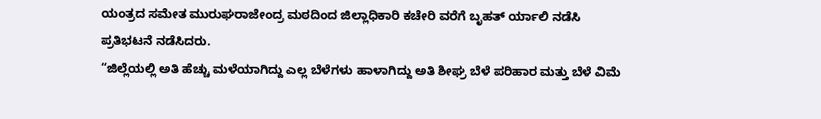ಯಂತ್ರದ ಸಮೇತ ಮುರುಘರಾಜೇಂದ್ರ ಮಠದಿಂದ ಜಿಲ್ಲಾಧಿಕಾರಿ ಕಚೇರಿ ವರೆಗೆ ಬೃಹತ್ ರ್ಯಾಲಿ ನಡೆಸಿ ಪ್ರತಿಭಟನೆ ನಡೆಸಿದರು.
“ಜಿಲ್ಲೆಯಲ್ಲಿ ಅತಿ ಹೆಚ್ಚು ಮಳೆಯಾಗಿದ್ದು ಎಲ್ಲ ಬೆಳೆಗಳು ಹಾಳಾಗಿದ್ದು ಅತಿ ಶೀಘ್ರ ಬೆಳೆ ಪರಿಹಾರ ಮತ್ತು ಬೆಳೆ ವಿಮೆ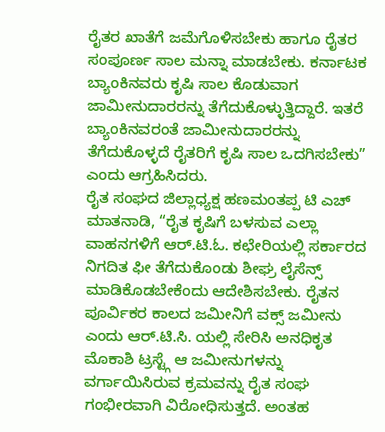ರೈತರ ಖಾತೆಗೆ ಜಮೆಗೊಳಿಸಬೇಕು ಹಾಗೂ ರೈತರ ಸಂಪೂರ್ಣ ಸಾಲ ಮನ್ನಾ ಮಾಡಬೇಕು. ಕರ್ನಾಟಕ ಬ್ಯಾಂಕಿನವರು ಕೃಷಿ ಸಾಲ ಕೊಡುವಾಗ ಜಾಮೀನುದಾರರನ್ನು ತೆಗೆದುಕೊಳ್ಳುತ್ತಿದ್ದಾರೆ. ಇತರೆ ಬ್ಯಾಂಕಿನವರಂತೆ ಜಾಮೀನುದಾರರನ್ನು ತೆಗೆದುಕೊಳ್ಳದೆ ರೈತರಿಗೆ ಕೃಷಿ ಸಾಲ ಒದಗಿಸಬೇಕು” ಎಂದು ಆಗ್ರಹಿಸಿದರು.
ರೈತ ಸಂಘದ ಜಿಲ್ಲಾಧ್ಯಕ್ಷ ಹಣಮಂತಪ್ಪ ಟಿ ಎಚ್ ಮಾತನಾಡಿ, “ರೈತ ಕೃಷಿಗೆ ಬಳಸುವ ಎಲ್ಲಾ ವಾಹನಗಳಿಗೆ ಆರ್.ಟಿ.ಓ. ಕಛೇರಿಯಲ್ಲಿ ಸರ್ಕಾರದ ನಿಗದಿತ ಫೀ ತೆಗೆದುಕೊಂಡು ಶೀಘ್ರ ಲೈಸೆನ್ಸ್ ಮಾಡಿಕೊಡಬೇಕೆಂದು ಆದೇಶಿಸಬೇಕು. ರೈತನ ಪೂರ್ವಿಕರ ಕಾಲದ ಜಮೀನಿಗೆ ವಕ್ಸ್ ಜಮೀನು ಎಂದು ಆರ್.ಟಿ.ಸಿ. ಯಲ್ಲಿ ಸೇರಿಸಿ ಅನಧಿಕೃತ ಮೊಕಾಶಿ ಟ್ರಸ್ಟ್ಗೆ ಆ ಜಮೀನುಗಳನ್ನು ವರ್ಗಾಯಿಸಿರುವ ಕ್ರಮವನ್ನು ರೈತ ಸಂಘ ಗಂಭೀರವಾಗಿ ವಿರೋಧಿಸುತ್ತದೆ. ಅಂತಹ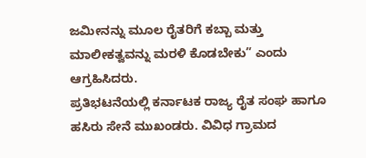ಜಮೀನನ್ನು ಮೂಲ ರೈತರಿಗೆ ಕಬ್ಬಾ ಮತ್ತು ಮಾಲೀಕತ್ವವನ್ನು ಮರಳಿ ಕೊಡಬೇಕು” ಎಂದು ಆಗ್ರಹಿಸಿದರು.
ಪ್ರತಿಭಟನೆಯಲ್ಲಿ ಕರ್ನಾಟಕ ರಾಜ್ಯ ರೈತ ಸಂಘ ಹಾಗೂ ಹಸಿರು ಸೇನೆ ಮುಖಂಡರು. ವಿವಿಧ ಗ್ರಾಮದ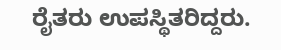ರೈತರು ಉಪಸ್ಥಿತರಿದ್ದರು.